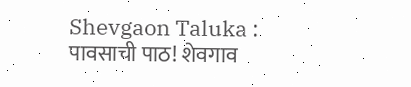Shevgaon Taluka : पावसाची पाठ! शेवगाव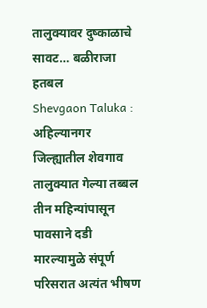तालुक्यावर दुष्काळाचे सावट… बळीराजा हतबल
Shevgaon Taluka : अहिल्यानगर जिल्ह्यातील शेवगाव तालुक्यात गेल्या तब्बल तीन महिन्यांपासून पावसाने दडी मारल्यामुळे संपूर्ण परिसरात अत्यंत भीषण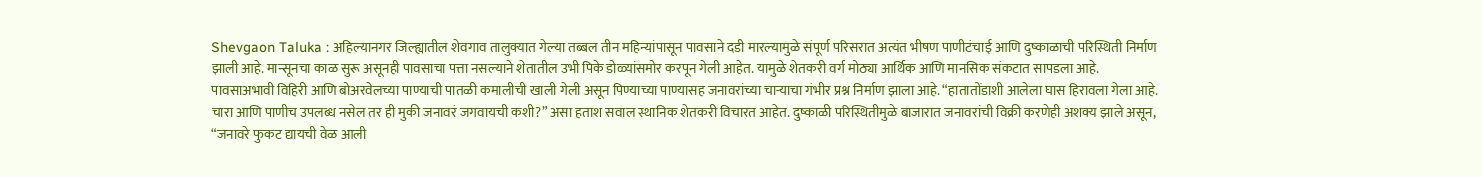Shevgaon Taluka : अहिल्यानगर जिल्ह्यातील शेवगाव तालुक्यात गेल्या तब्बल तीन महिन्यांपासून पावसाने दडी मारल्यामुळे संपूर्ण परिसरात अत्यंत भीषण पाणीटंचाई आणि दुष्काळाची परिस्थिती निर्माण झाली आहे. मान्सूनचा काळ सुरू असूनही पावसाचा पत्ता नसल्याने शेतातील उभी पिके डोळ्यांसमोर करपून गेली आहेत. यामुळे शेतकरी वर्ग मोठ्या आर्थिक आणि मानसिक संकटात सापडला आहे.
पावसाअभावी विहिरी आणि बोअरवेलच्या पाण्याची पातळी कमालीची खाली गेली असून पिण्याच्या पाण्यासह जनावरांच्या चाऱ्याचा गंभीर प्रश्न निर्माण झाला आहे. “हातातोंडाशी आलेला घास हिरावला गेला आहे. चारा आणि पाणीच उपलब्ध नसेल तर ही मुकी जनावरं जगवायची कशी?” असा हताश सवाल स्थानिक शेतकरी विचारत आहेत. दुष्काळी परिस्थितीमुळे बाजारात जनावरांची विक्री करणेही अशक्य झाले असून, “जनावरे फुकट द्यायची वेळ आली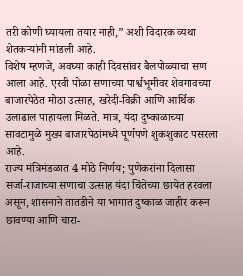तरी कोणी घ्यायला तयार नाही,” अशी विदारक व्यथा शेतकऱ्यांनी मांडली आहे.
विशेष म्हणजे, अवघ्या काही दिवसांवर बैलपोळ्याचा सण आला आहे. एरवी पोळा सणाच्या पार्श्वभूमीवर शेवगावच्या बाजारपेठेत मोठा उत्साह, खरेदी-विक्री आणि आर्थिक उलाढाल पाहायला मिळते. मात्र, यंदा दुष्काळाच्या सावटामुळे मुख्य बाजारपेठांमध्ये पूर्णपणे शुकशुकाट पसरला आहे.
राज्य मंत्रिमंडळात 4 मोठे निर्णय; पुणेकरांना दिलासा
सर्जा-राजाच्या सणाचा उत्साह यंदा चिंतेच्या छायेत हरवला असून, शासनाने तातडीने या भागात दुष्काळ जाहीर करून छावण्या आणि चारा-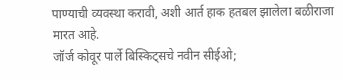पाण्याची व्यवस्था करावी, अशी आर्त हाक हतबल झालेला बळीराजा मारत आहे.
जॉर्ज कोवूर पार्ले बिस्किट्सचे नवीन सीईओ;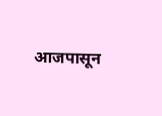आजपासून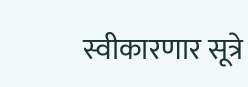स्वीकारणार सूत्रे